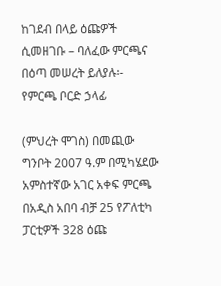ከገደብ በላይ ዕጩዎች ሲመዘገቡ – ባለፈው ምርጫና በዕጣ መሠረት ይለያሉ፡- የምርጫ ቦርድ ኃላፊ

(ምህረት ሞገስ) በመጪው ግንቦት 2007 ዓ.ም በሚካሄደው አምስተኛው አገር አቀፍ ምርጫ በአዲስ አበባ ብቻ 25 የፖለቲካ ፓርቲዎች 328 ዕጩ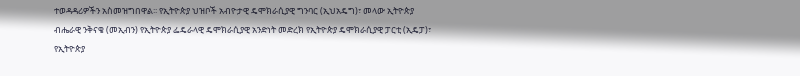ተወዳዳሪዎችን አስመዝግበዋል፡፡ የኢትዮጵያ ህዝቦች አብዮታዊ ዴሞክራሲያዊ ግንባር (ኢህአዴግ)፣ መላው ኢትዮጵያ ብሔራዊ ንቅናቄ (መኢብን) የኢትዮጵያ ፌዴራላዊ ዴሞክራሲያዊ አንድነት መድረክ የኢትዮጵያ ዴሞክራሲያዊ ፓርቲ (ኢዴፓ)፣ የኢትዮጵያ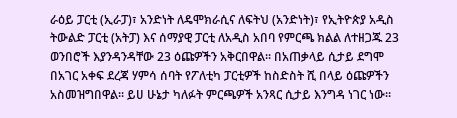ራዕይ ፓርቲ (ኢራፓ)፣ አንድነት ለዴሞክራሲና ለፍትህ (አንድነት)፣ የኢትዮጵያ አዲስ ትውልድ ፓርቲ (አትፓ) እና ሰማያዊ ፓርቲ ለአዲስ አበባ የምርጫ ክልል ለተዘጋጁ 23 ወንበሮች እያንዳንዳቸው 23 ዕጩዎችን አቅርበዋል፡፡ በአጠቃላይ ሲታይ ደግሞ በአገር አቀፍ ደረጃ ሃምሳ ሰባት የፖለቲካ ፓርቲዎች ከስድስት ሺ በላይ ዕጩዎችን አስመዝግበዋል፡፡ ይሀ ሁኔታ ካለፉት ምርጫዎች አንጻር ሲታይ እንግዳ ነገር ነው።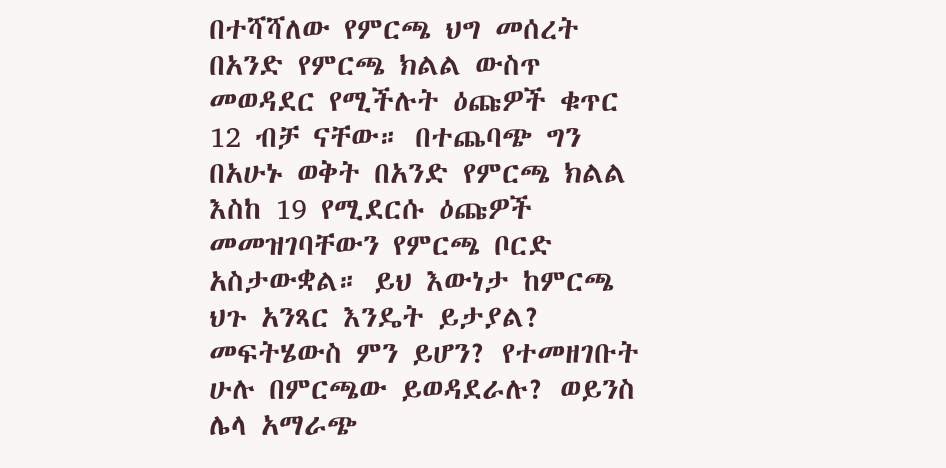በተሻሻለው የምርጫ ህግ መሰረት በአንድ የምርጫ ክልል ውስጥ መወዳደር የሚችሉት ዕጩዎች ቁጥር 12 ብቻ ናቸው። በተጨባጭ ግን በአሁኑ ወቅት በአንድ የምርጫ ክልል እስከ 19 የሚደርሱ ዕጩዎች መመዝገባቸውን የምርጫ ቦርድ አስታውቋል። ይህ እውነታ ከምርጫ ህጉ አንጻር እንዴት ይታያል? መፍትሄውስ ምን ይሆን? የተመዘገቡት ሁሉ በምርጫው ይወዳደራሉ? ወይንስ ሌላ አማራጭ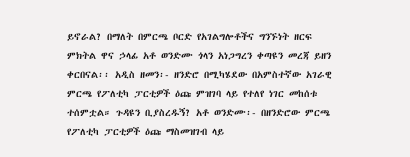ይኖራል? በማለት በምርጫ ቦርድ የአገልግሎቶችና ግንኙነት ዘርፍ ምክትል ዋና ኃላፊ አቶ ወንድሙ ጎላን አነጋግረን ቀጣዩን መረጃ ይዘን ቀርበናል፡፡ አዲስ ዘመን፡- ዘንድሮ በሚካሄደው በአምስተኛው አገራዊ ምርጫ የፖለቲካ ፓርቲዎች ዕጩ ምዝገባ ላይ የተለየ ነገር መከሰቱ ተሰምቷል። ጉዳዩን ቢያስረዱኝ? አቶ ወንድሙ፡- በዘንድሮው ምርጫ የፖለቲካ ፓርቲዎች ዕጩ ማስመዝገብ ላይ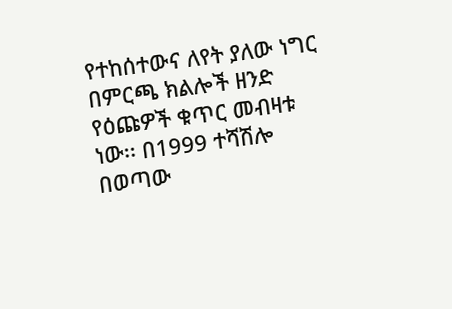የተከሰተውና ለየት ያለው ነግር በምርጫ ክልሎች ዘንድ የዕጩዎች ቁጥር መብዛቱ ነው፡፡ በ1999 ተሻሽሎ በወጣው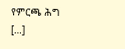የምርጫ ሕግ […]